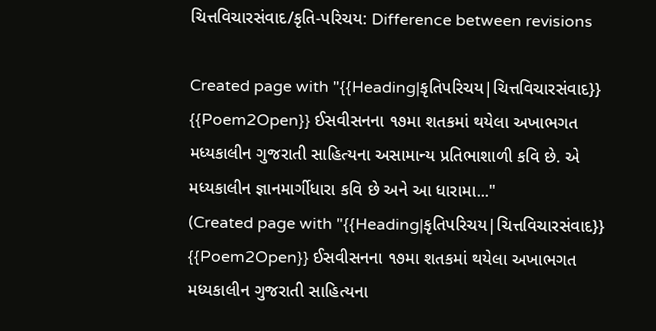ચિત્તવિચારસંવાદ/કૃતિ-પરિચય: Difference between revisions

Created page with "{{Heading|કૃતિપરિચય|ચિત્તવિચારસંવાદ}} {{Poem2Open}} ઈસવીસનના ૧૭મા શતકમાં થયેલા અખાભગત મધ્યકાલીન ગુજરાતી સાહિત્યના અસામાન્ય પ્રતિભાશાળી કવિ છે. એ મધ્યકાલીન જ્ઞાનમાર્ગીધારા કવિ છે અને આ ધારામા..."
(Created page with "{{Heading|કૃતિપરિચય|ચિત્તવિચારસંવાદ}} {{Poem2Open}} ઈસવીસનના ૧૭મા શતકમાં થયેલા અખાભગત મધ્યકાલીન ગુજરાતી સાહિત્યના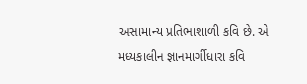અસામાન્ય પ્રતિભાશાળી કવિ છે. એ મધ્યકાલીન જ્ઞાનમાર્ગીધારા કવિ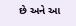છે અને આ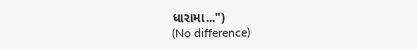ધારામા...")
(No difference)